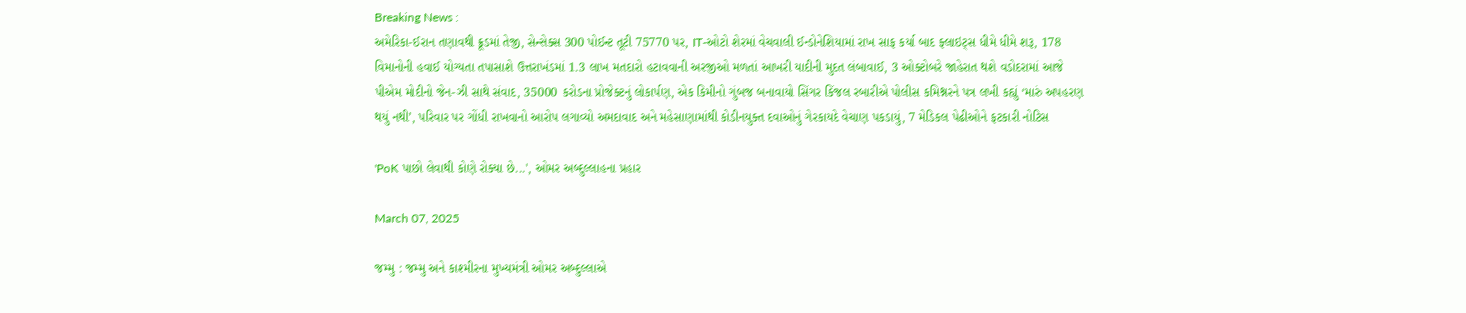Breaking News :
અમેરિકા-ઈરાન તણાવથી ક્રૂડમાં તેજી, સેન્સેક્સ 300 પોઈન્ટ તૂટી 75770 પર, IT-ઓટો શેરમાં વેચવાલી ઈન્ડોનેશિયામાં રાખ સાફ કર્યા બાદ ફ્લાઇટ્સ ધીમે ધીમે શરૂ, 178 વિમાનોની હવાઈ યોગ્યતા તપાસાશે ઉત્તરાખંડમાં 1.3 લાખ મતદારો હટાવવાની અરજીઓ મળતાં આખરી યાદીની મુદત લંબાવાઈ, 3 ઓક્ટોબરે જાહેરાત થશે વડોદરામાં આજે પીએમ મોદીનો જેન-ઝી સાથે સંવાદ, 35000 કરોડના પ્રોજેક્ટનું લોકાર્પણ, એક કિમીનો ગુંબજ બનાવાયો સિંગર કિંજલ રબારીએ પોલીસ કમિશ્નરને પત્ર લખી કહ્યું ‘મારું અપહરણ થયું નથી’, પરિવાર પર ગોંધી રાખવાનો આરોપ લગાવ્યો અમદાવાદ અને મહેસાણામાંથી કોડીનયુક્ત દવાઓનું ગેરકાયદે વેચાણ પકડાયું, 7 મેડિકલ પેઢીઓને ફટકારી નોટિસ

'PoK પાછો લેવાથી કોણે રોક્યા છે...', ઓમર અબ્દુલ્લાહના પ્રહાર

March 07, 2025

જમ્મુ : જમ્મુ અને કાશ્મીરના મુખ્યમંત્રી ઓમર અબ્દુલ્લાએ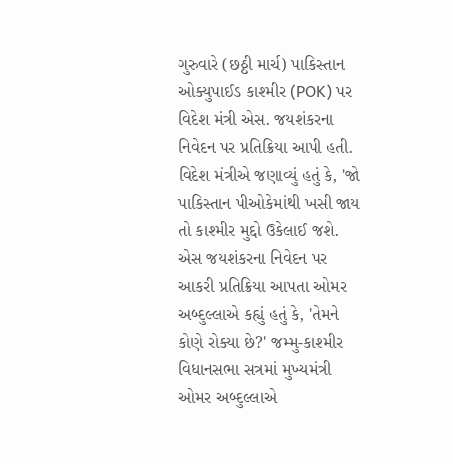ગુરુવારે (છઠ્ઠી માર્ચ) પાકિસ્તાન ઓક્યુપાઈડ કાશ્મીર (POK) પર વિદેશ મંત્રી એસ. જયશંકરના નિવેદન પર પ્રતિક્રિયા આપી હતી. વિદેશ મંત્રીએ જણાવ્યું હતું કે, 'જો પાકિસ્તાન પીઓકેમાંથી ખસી જાય તો કાશ્મીર મુદ્દો ઉકેલાઈ જશે. એસ જયશંકરના નિવેદન પર આકરી પ્રતિક્રિયા આપતા ઓમર અબ્દુલ્લાએ કહ્યું હતું કે, 'તેમને કોણે રોક્યા છે?' જમ્મુ-કાશ્મીર વિધાનસભા સત્રમાં મુખ્યમંત્રી ઓમર અબ્દુલ્લાએ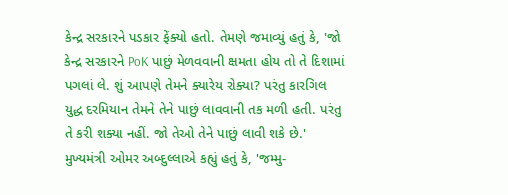કેન્દ્ર સરકારને પડકાર ફેંક્યો હતો. તેમણે જમાવ્યું હતું કે, 'જો કેન્દ્ર સરકારને PoK પાછું મેળવવાની ક્ષમતા હોય તો તે દિશામાં પગલાં લે. શું આપણે તેમને ક્યારેય રોક્યા? પરંતુ કારગિલ યુદ્ધ દરમિયાન તેમને તેને પાછું લાવવાની તક મળી હતી. પરંતુ તે કરી શક્યા નહીં. જો તેઓ તેને પાછું લાવી શકે છે.' મુખ્યમંત્રી ઓમર અબ્દુલ્લાએ કહ્યું હતું કે, 'જમ્મુ-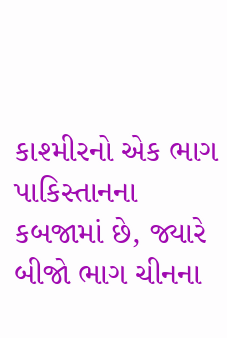કાશ્મીરનો એક ભાગ પાકિસ્તાનના કબજામાં છે, જ્યારે બીજો ભાગ ચીનના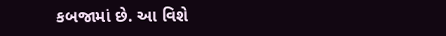કબજામાં છે. આ વિશે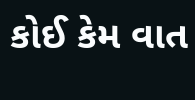કોઈ કેમ વાત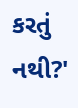કરતું નથી?'